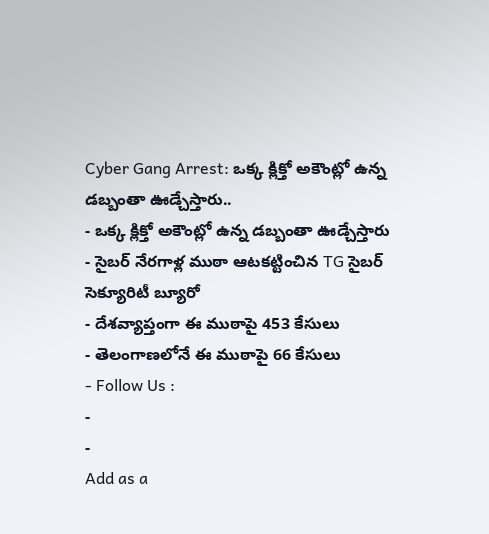Cyber Gang Arrest: ఒక్క క్లిక్తో అకౌంట్లో ఉన్న డబ్బంతా ఊడ్చేస్తారు..
- ఒక్క క్లిక్తో అకౌంట్లో ఉన్న డబ్బంతా ఊడ్చేస్తారు
- సైబర్ నేరగాళ్ల ముఠా ఆటకట్టించిన TG సైబర్ సెక్యూరిటీ బ్యూరో
- దేశవ్యాప్తంగా ఈ ముఠాపై 453 కేసులు
- తెలంగాణలోనే ఈ ముఠాపై 66 కేసులు
- Follow Us :
-
-
Add as a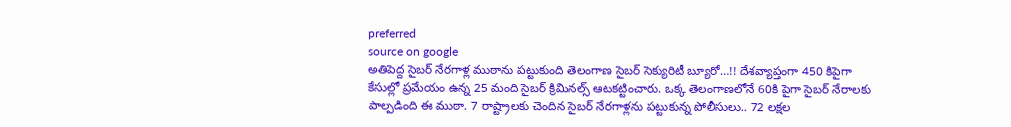preferred
source on google
అతిపెద్ద సైబర్ నేరగాళ్ల ముఠాను పట్టుకుంది తెలంగాణ సైబర్ సెక్యురిటీ బ్యూరో…!! దేశవ్యాప్తంగా 450 కిపైగా కేసుల్లో ప్రమేయం ఉన్న 25 మంది సైబర్ క్రిమినల్స్ ఆటకట్టించారు. ఒక్క తెలంగాణలోనే 60కి పైగా సైబర్ నేరాలకు పాల్పడింది ఈ ముఠా. 7 రాష్ట్రాలకు చెందిన సైబర్ నేరగాళ్లను పట్టుకున్న పోలీసులు.. 72 లక్షల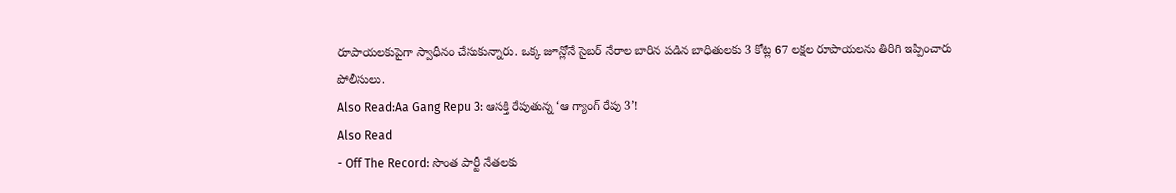రూపాయలకుపైగా స్వాధీనం చేసుకున్నారు. ఒక్క జూన్లోనే సైబర్ నేరాల బారిన పడిన బాధితులకు 3 కోట్ల 67 లక్షల రూపాయలను తిరిగి ఇప్పించారు పోలీసులు.
Also Read:Aa Gang Repu 3: ఆసక్తి రేపుతున్న ‘ఆ గ్యాంగ్ రేపు 3’!
Also Read
- Off The Record: సొంత పార్టీ నేతలకు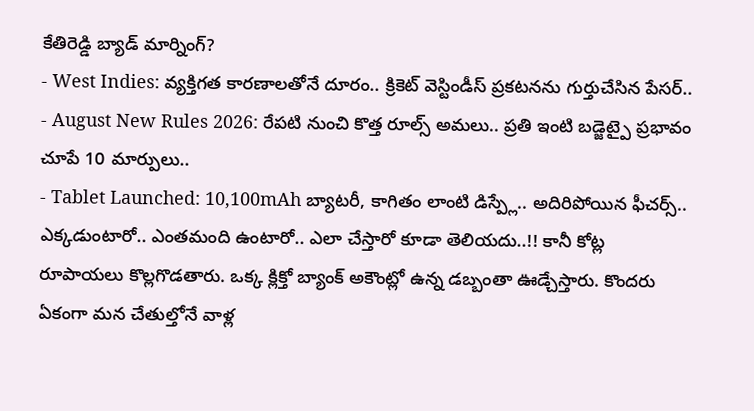కేతిరెడ్డి బ్యాడ్ మార్నింగ్?
- West Indies: వ్యక్తిగత కారణాలతోనే దూరం.. క్రికెట్ వెస్టిండీస్ ప్రకటనను గుర్తుచేసిన పేసర్..
- August New Rules 2026: రేపటి నుంచి కొత్త రూల్స్ అమలు.. ప్రతి ఇంటి బడ్జెట్పై ప్రభావం చూపే 10 మార్పులు..
- Tablet Launched: 10,100mAh బ్యాటరీ, కాగితం లాంటి డిస్ప్లే.. అదిరిపోయిన ఫీచర్స్..
ఎక్కడుంటారో.. ఎంతమంది ఉంటారో.. ఎలా చేస్తారో కూడా తెలియదు..!! కానీ కోట్ల రూపాయలు కొల్లగొడతారు. ఒక్క క్లిక్తో బ్యాంక్ అకౌంట్లో ఉన్న డబ్బంతా ఊడ్చేస్తారు. కొందరు ఏకంగా మన చేతుల్తోనే వాళ్ల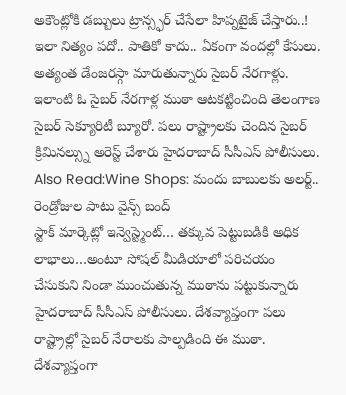అకౌంట్లోకి డబ్బులు ట్రాన్స్ఫర్ చేసేలా హిప్నటైజ్ చేస్తారు..! ఇలా నిత్యం పదో.. పాతికో కాదు.. ఏకంగా వందల్లో కేసులు. అత్యంత డేంజరస్గా మారుతున్నారు సైబర్ నేరగాళ్లు. ఇలాంటి ఓ సైబర్ నేరగాళ్ల ముఠా ఆటకట్టించింది తెలంగాణ సైబర్ సెక్యూరిటీ బ్యూరో. పలు రాష్ట్రాలకు చెందిన సైబర్ క్రిమినల్స్ను అరెస్ట్ చేశారు హైదరాబాద్ సీసీఎస్ పోలీసులు.
Also Read:Wine Shops: మందు బాబులకు అలర్ట్.. రెండ్రోజుల పాటు వైన్స్ బంద్
స్టాక్ మార్కెట్లో ఇన్వెస్ట్మెంట్… తక్కువ పెట్టుబడికి అధిక లాభాలు…అంటూ సోషల్ మీడియాలో పరిచయం చేసుకుని నిండా ముంచుతున్న ముఠాను పట్టుకున్నారు హైదరాబాద్ సీసీఎస్ పోలీసులు. దేశవ్యాప్తంగా పలు రాష్ట్రాల్లో సైబర్ నేరాలకు పాల్పడింది ఈ ముఠా. దేశవ్యాప్తంగా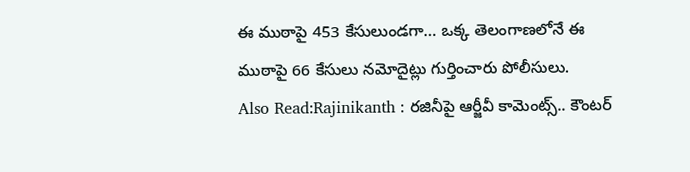ఈ ముఠాపై 453 కేసులుండగా… ఒక్క తెలంగాణలోనే ఈ ముఠాపై 66 కేసులు నమోదైట్లు గుర్తించారు పోలీసులు.
Also Read:Rajinikanth : రజినీపై ఆర్జీవీ కామెంట్స్.. కౌంటర్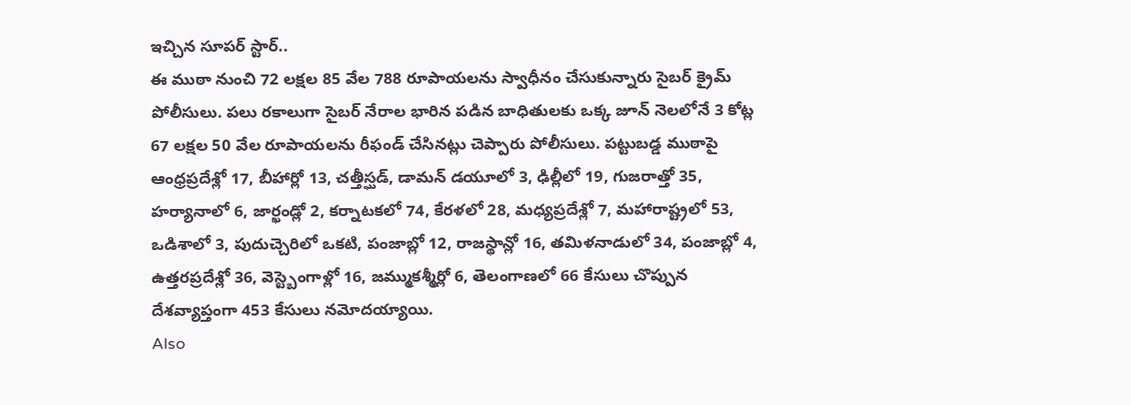ఇచ్చిన సూపర్ స్టార్..
ఈ ముఠా నుంచి 72 లక్షల 85 వేల 788 రూపాయలను స్వాధీనం చేసుకున్నారు సైబర్ క్రైమ్ పోలీసులు. పలు రకాలుగా సైబర్ నేరాల భారిన పడిన బాధితులకు ఒక్క జూన్ నెలలోనే 3 కోట్ల 67 లక్షల 50 వేల రూపాయలను రీఫండ్ చేసినట్లు చెప్పారు పోలీసులు. పట్టుబడ్డ ముఠాపై ఆంధ్రప్రదేశ్లో 17, బీహార్లో 13, చత్తీస్ఘడ్, డామన్ డయూలో 3, ఢిల్లీలో 19, గుజరాత్తో 35, హర్యానాలో 6, జార్ఖండ్లో 2, కర్నాటకలో 74, కేరళలో 28, మధ్యప్రదేశ్లో 7, మహారాష్ట్రలో 53, ఒడిశాలో 3, పుదుచ్చెరిలో ఒకటి, పంజాబ్లో 12, రాజస్థాన్లో 16, తమిళనాడులో 34, పంజాబ్లో 4, ఉత్తరప్రదేశ్లో 36, వెస్ట్బెంగాళ్లో 16, జమ్ముకశ్మీర్లో 6, తెలంగాణలో 66 కేసులు చొప్పున దేశవ్యాప్తంగా 453 కేసులు నమోదయ్యాయి.
Also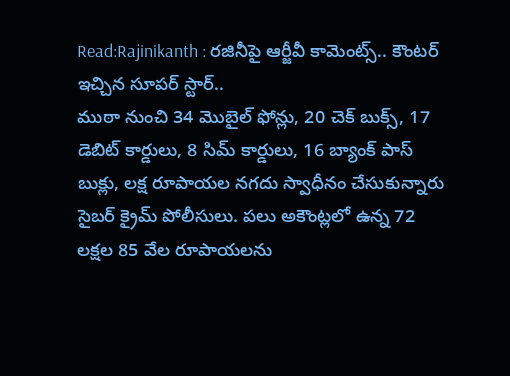Read:Rajinikanth : రజినీపై ఆర్జీవీ కామెంట్స్.. కౌంటర్ ఇచ్చిన సూపర్ స్టార్..
ముఠా నుంచి 34 మొబైల్ ఫోన్లు, 20 చెక్ బుక్స్, 17 డెబిట్ కార్డులు, 8 సిమ్ కార్డులు, 16 బ్యాంక్ పాస్ బుక్లు, లక్ష రూపాయల నగదు స్వాధీనం చేసుకున్నారు సైబర్ క్రైమ్ పోలీసులు. పలు అకౌంట్లలో ఉన్న 72 లక్షల 85 వేల రూపాయలను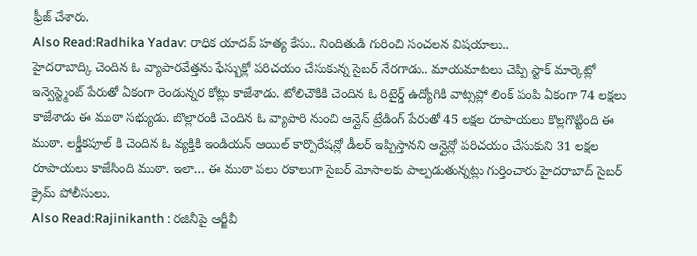ఫ్రీజ్ చేశారు.
Also Read:Radhika Yadav: రాధిక యాదవ్ హత్య కేసు.. నిందితుడి గురించి సంచలన విషయాలు..
హైదరాబాద్కి చెందిన ఓ వ్యాపారవేత్తను ఫేస్బుక్లో పరిచయం చేసుకున్న సైబర్ నేరగాడు.. మాయమాటలు చెప్పి స్టాక్ మార్కెట్లో ఇన్వెస్ట్మెంట్ పేరుతో ఏకంగా రెండున్నర కోట్లు కాజేశాడు. టోలిచౌకికి చెందిన ఓ రిటైర్డ్ ఉద్యోగికి వాట్సప్లో లింక్ పంపి ఏకంగా 74 లక్షలు కాజేశాడు ఈ ముఠా సభ్యుడు. బొల్లారంకి చెందిన ఓ వ్యాపారి నుంచి ఆన్లైన్ ట్రేడింగ్ పేరుతో 45 లక్షల రూపాయలు కొల్లగొట్టింది ఈ ముఠా. లక్డీకపూల్ కి చెందిన ఓ వ్యక్తికి ఇండియన్ ఆయిల్ కార్పొరేషన్లో డీలర్ ఇప్పిస్తానని ఆన్లైన్లో పరిచయం చేసుకుని 31 లక్షల రూపాయలు కాజేసింది ముఠా. ఇలా… ఈ ముఠా పలు రకాలుగా సైబర్ మోసాలకు పాల్పడుతున్నట్లు గుర్తించారు హైదరాబాద్ సైబర్ క్రైమ్ పోలీసులు.
Also Read:Rajinikanth : రజినీపై ఆర్జీవీ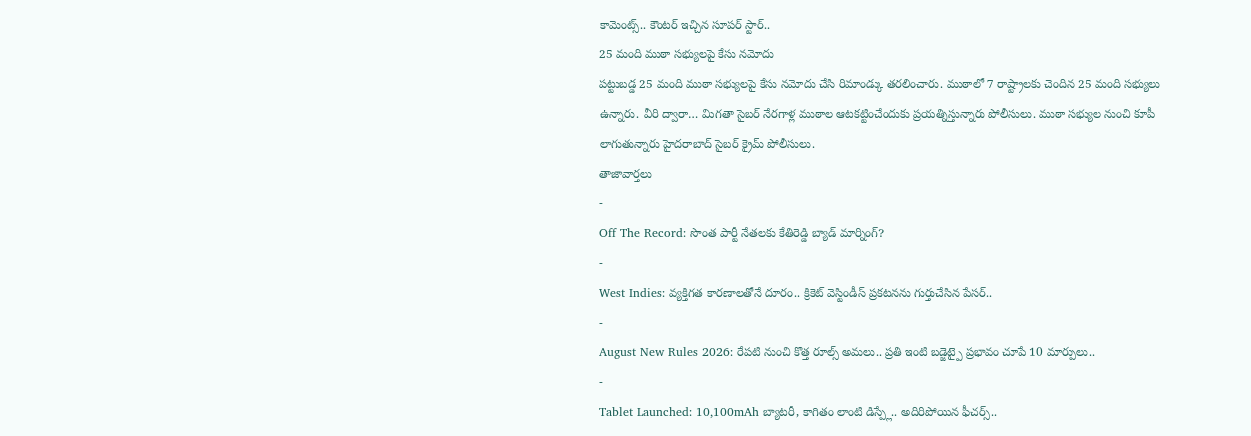కామెంట్స్.. కౌంటర్ ఇచ్చిన సూపర్ స్టార్..
25 మంది ముఠా సభ్యులపై కేసు నమోదు
పట్టుబడ్డ 25 మంది ముఠా సభ్యులపై కేసు నమోదు చేసి రిమాండ్కు తరలించారు. ముఠాలో 7 రాష్ట్రాలకు చెందిన 25 మంది సభ్యులు ఉన్నారు. వీరి ద్వారా… మిగతా సైబర్ నేరగాళ్ల ముఠాల ఆటకట్టించేందుకు ప్రయత్నిస్తున్నారు పోలీసులు. ముఠా సభ్యుల నుంచి కూపీ లాగుతున్నారు హైదరాబాద్ సైబర్ క్రైమ్ పోలీసులు.
తాజావార్తలు
-
Off The Record: సొంత పార్టీ నేతలకు కేతిరెడ్డి బ్యాడ్ మార్నింగ్?
-
West Indies: వ్యక్తిగత కారణాలతోనే దూరం.. క్రికెట్ వెస్టిండీస్ ప్రకటనను గుర్తుచేసిన పేసర్..
-
August New Rules 2026: రేపటి నుంచి కొత్త రూల్స్ అమలు.. ప్రతి ఇంటి బడ్జెట్పై ప్రభావం చూపే 10 మార్పులు..
-
Tablet Launched: 10,100mAh బ్యాటరీ, కాగితం లాంటి డిస్ప్లే.. అదిరిపోయిన ఫీచర్స్..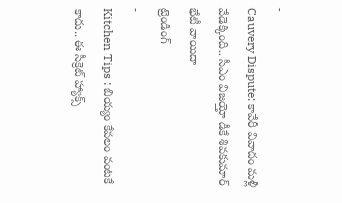-
Cauvery Dispute: కావేరీ వివాదం మళ్లీ వేడెక్కింది.. సీఎం విజయ్తో డీకే శివకుమార్ భేటీ వాయిదా
ట్రెండింగ్
-
Kitchen Tips : బియ్యం కేవలం వంటకే కాదు.. ఈ సీక్రెట్ హ్యాక్స్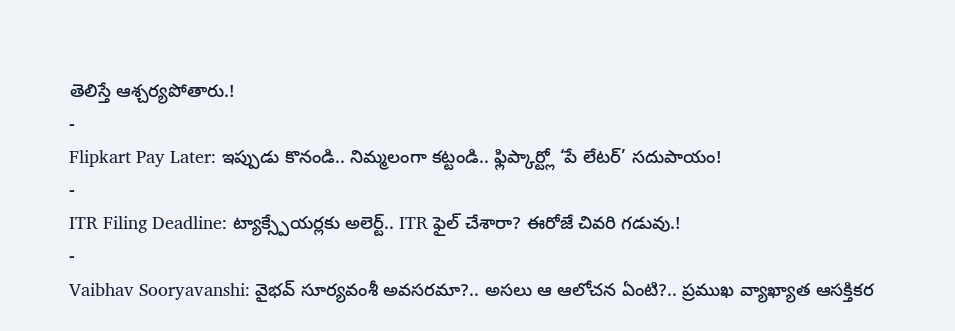తెలిస్తే ఆశ్చర్యపోతారు.!
-
Flipkart Pay Later: ఇప్పుడు కొనండి.. నిమ్మలంగా కట్టండి.. ఫ్లిప్కార్ట్లో ‘పే లేటర్’ సదుపాయం!
-
ITR Filing Deadline: ట్యాక్స్పేయర్లకు అలెర్ట్.. ITR ఫైల్ చేశారా? ఈరోజే చివరి గడువు.!
-
Vaibhav Sooryavanshi: వైభవ్ సూర్యవంశీ అవసరమా?.. అసలు ఆ ఆలోచన ఏంటి?.. ప్రముఖ వ్యాఖ్యాత ఆసక్తికర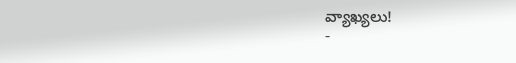వ్యాఖ్యలు!
-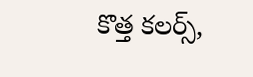కొత్త కలర్స్,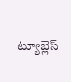ట్యూబ్లెస్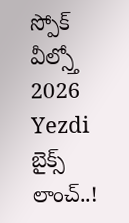స్పోక్ వీల్స్తో 2026 Yezdi బైక్స్ లాంచ్..!